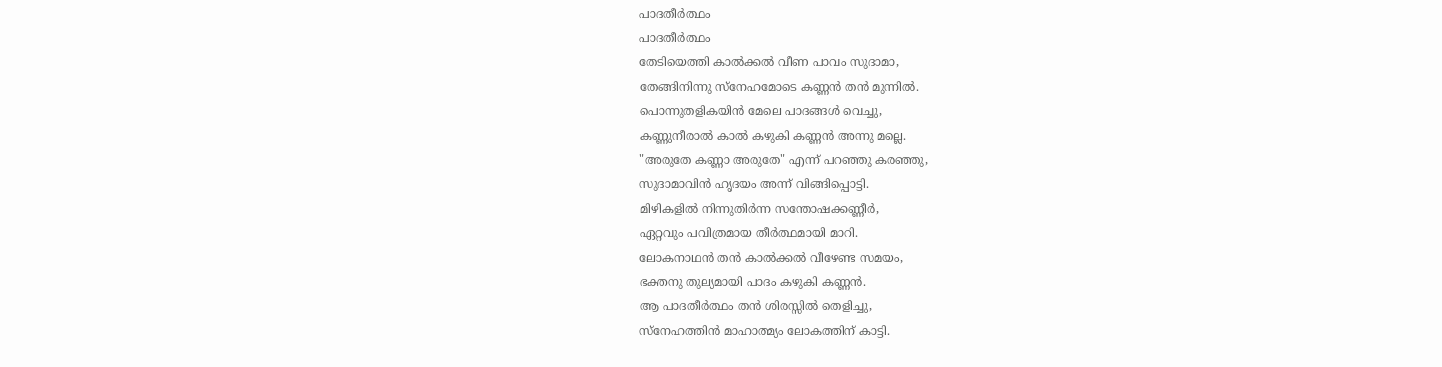പാദതീർത്ഥം
പാദതീർത്ഥം
തേടിയെത്തി കാൽക്കൽ വീണ പാവം സുദാമാ,
തേങ്ങിനിന്നു സ്നേഹമോടെ കണ്ണൻ തൻ മുന്നിൽ.
പൊന്നുതളികയിൻ മേലെ പാദങ്ങൾ വെച്ചു,
കണ്ണുനീരാൽ കാൽ കഴുകി കണ്ണൻ അന്നു മല്ലെ.
"അരുതേ കണ്ണാ അരുതേ" എന്ന് പറഞ്ഞു കരഞ്ഞു,
സുദാമാവിൻ ഹൃദയം അന്ന് വിങ്ങിപ്പൊട്ടി.
മിഴികളിൽ നിന്നുതിർന്ന സന്തോഷക്കണ്ണീർ,
ഏറ്റവും പവിത്രമായ തീർത്ഥമായി മാറി.
ലോകനാഥൻ തൻ കാൽക്കൽ വീഴേണ്ട സമയം,
ഭക്തനു തുല്യമായി പാദം കഴുകി കണ്ണൻ.
ആ പാദതീർത്ഥം തൻ ശിരസ്സിൽ തെളിച്ചു,
സ്നേഹത്തിൻ മാഹാത്മ്യം ലോകത്തിന് കാട്ടി.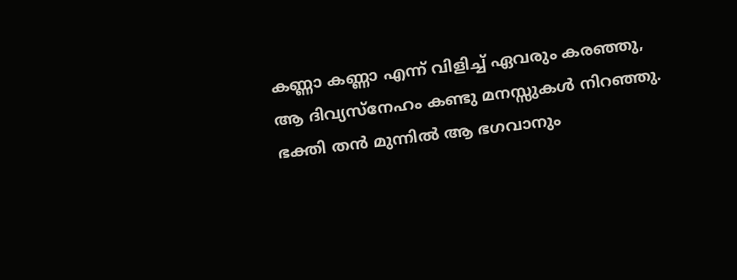കണ്ണാ കണ്ണാ എന്ന് വിളിച്ച് ഏവരും കരഞ്ഞു,
ആ ദിവ്യസ്നേഹം കണ്ടു മനസ്സുകൾ നിറഞ്ഞു.
ഭക്തി തൻ മുന്നിൽ ആ ഭഗവാനും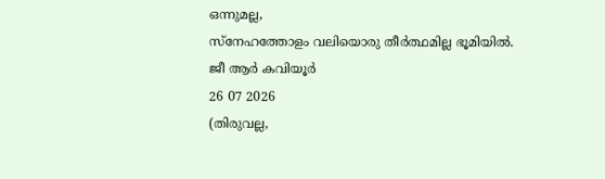ഒന്നുമല്ല,
സ്നേഹത്തോളം വലിയൊരു തീർത്ഥമില്ല ഭൂമിയിൽ.
ജീ ആർ കവിയൂർ
26 07 2026
(തിരുവല്ല,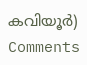കവിയൂർ)
Comments